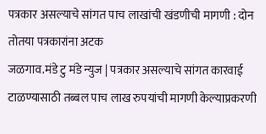पत्रकार असल्याचे सांगत पाच लाखांची खंडणीची मागणी : दोन तोतया पत्रकारांना अटक
जळगाव.मंडे टु मंडे न्युज | पत्रकार असल्याचे सांगत कारवाई टाळण्यासाठी तब्बल पाच लाख रुपयांची मागणी केल्याप्रकरणी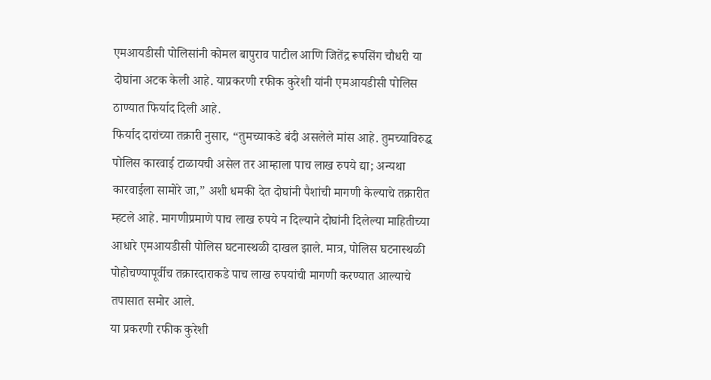एमआयडीसी पोलिसांनी कोमल बापुराव पाटील आणि जितेंद्र रूपसिंग चौधरी या दोघांना अटक केली आहे. याप्रकरणी रफीक कुरेशी यांनी एमआयडीसी पोलिस ठाण्यात फिर्याद दिली आहे.
फिर्याद दारांच्या तक्रारी नुसार, “तुमच्याकडे बंदी असलेले मांस आहे. तुमच्याविरुद्ध पोलिस कारवाई टाळायची असेल तर आम्हाला पाच लाख रुपये द्या; अन्यथा कारवाईला सामोरे जा,” अशी धमकी देत दोघांनी पैशांची मागणी केल्याचे तक्रारीत म्हटले आहे. मागणीप्रमाणे पाच लाख रुपये न दिल्याने दोघांनी दिलेल्या माहितीच्या आधारे एमआयडीसी पोलिस घटनास्थळी दाखल झाले. मात्र, पोलिस घटनास्थळी पोहोचण्यापूर्वीच तक्रारदाराकडे पाच लाख रुपयांची मागणी करण्यात आल्याचे तपासात समोर आले.
या प्रकरणी रफीक कुरेशी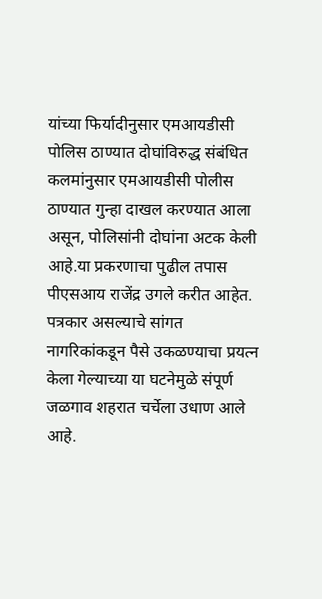यांच्या फिर्यादीनुसार एमआयडीसी पोलिस ठाण्यात दोघांविरुद्ध संबंधित कलमांनुसार एमआयडीसी पोलीस ठाण्यात गुन्हा दाखल करण्यात आला असून, पोलिसांनी दोघांना अटक केली आहे.या प्रकरणाचा पुढील तपास पीएसआय राजेंद्र उगले करीत आहेत. पत्रकार असल्याचे सांगत नागरिकांकडून पैसे उकळण्याचा प्रयत्न केला गेल्याच्या या घटनेमुळे संपूर्ण जळगाव शहरात चर्चेला उधाण आले आहे.